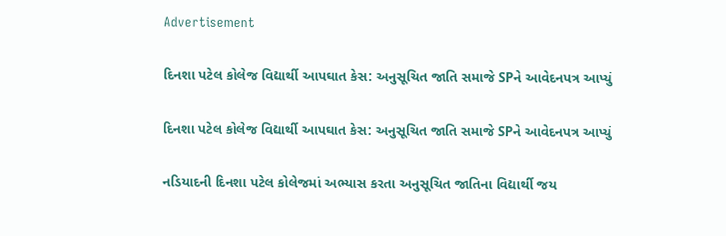Advertisement

દિનશા પટેલ કોલેજ વિદ્યાર્થી આપઘાત કેસ: અનુસૂચિત જાતિ સમાજે SPને આવેદનપત્ર આપ્યું

દિનશા પટેલ કોલેજ વિદ્યાર્થી આપઘાત કેસ: અનુસૂચિત જાતિ સમાજે SPને આવેદનપત્ર આપ્યું

નડિયાદની દિનશા પટેલ કોલેજમાં અભ્યાસ કરતા અનુસૂચિત જાતિના વિદ્યાર્થી જય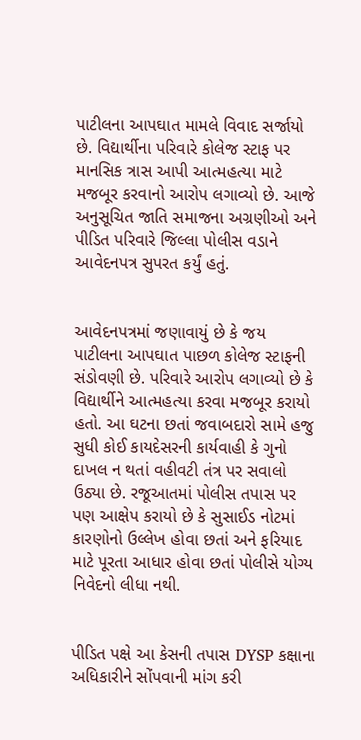પાટીલના આપઘાત મામલે વિવાદ સર્જાયો છે. વિદ્યાર્થીના પરિવારે કોલેજ સ્ટાફ પર માનસિક ત્રાસ આપી આત્મહત્યા માટે મજબૂર કરવાનો આરોપ લગાવ્યો છે. આજે અનુસૂચિત જાતિ સમાજના અગ્રણીઓ અને પીડિત પરિવારે જિલ્લા પોલીસ વડાને આવેદનપત્ર સુપરત કર્યું હતું.


આવેદનપત્રમાં જણાવાયું છે કે જય પાટીલના આપઘાત પાછળ કોલેજ સ્ટાફની સંડોવણી છે. પરિવારે આરોપ લગાવ્યો છે કે વિદ્યાર્થીને આત્મહત્યા કરવા મજબૂર કરાયો હતો. આ ઘટના છતાં જવાબદારો સામે હજુ સુધી કોઈ કાયદેસરની કાર્યવાહી કે ગુનો દાખલ ન થતાં વહીવટી તંત્ર પર સવાલો ઉઠ્યા છે. રજૂઆતમાં પોલીસ તપાસ પર પણ આક્ષેપ કરાયો છે કે સુસાઈડ નોટમાં કારણોનો ઉલ્લેખ હોવા છતાં અને ફરિયાદ માટે પૂરતા આધાર હોવા છતાં પોલીસે યોગ્ય નિવેદનો લીધા નથી.


પીડિત પક્ષે આ કેસની તપાસ DYSP કક્ષાના અધિકારીને સોંપવાની માંગ કરી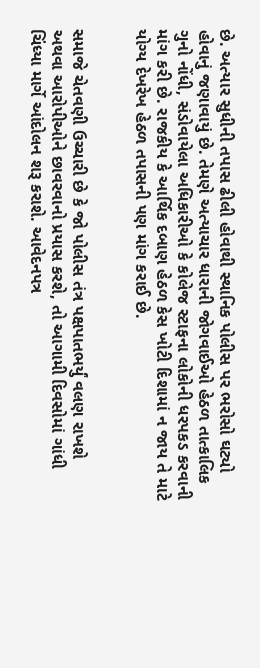છે. અત્યાર સુધીની તપાસ ઢીલી હોવાથી સ્થાનિક પોલીસ પર ભરોસો ઘટ્યો હોવાનું જણાવાયું છે. તેમણે અત્યાચાર ધારાની જોગવાઈઓ હેઠળ તાત્કાલિક ગુનો નોંધી, સંડોવાયેલા અધિકારીઓ કે કોલેજ સ્ટાફના લોકોની ધરપકડ કરવાની માંગ કરી છે. રાજકીય કે આર્થિક દબાણ હેઠળ કેસ ખોટી દિશામાં ન જાય તે માટે યોગ્ય દેખરેખ હેઠળ તપાસની પણ માંગ કરાઈ છે.


સમાજે ચેતવણી ઉચ્ચારી છે કે જો પોલીસ તંત્ર પક્ષપાતભર્યું વલણ રાખશે અથવા આરોપીઓને છાવરવાનો પ્રયાસ કરશે, તો આગામી દિવસોમાં ગાંધી ચિંધ્યા માર્ગે આંદોલન શરૂ કરાશે. આવેદનપત્ર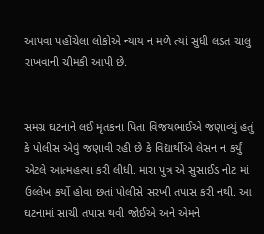આપવા પહોંચેલા લોકોએ ન્યાય ન મળે ત્યાં સુધી લડત ચાલુ રાખવાની ચીમકી આપી છે.


સમગ્ર ઘટનાને લઈ મૃતકના પિતા વિજયભાઈએ જણાવ્યું હતું કે પોલીસ એવું જણાવી રહી છે કે વિદ્યાર્થીએ લેસન ન કર્યું એટલે આત્મહત્યા કરી લીધી. મારા પુત્ર એ સુસાઈડ નોટ માં ઉલ્લેખ કર્યો હોવા છતાં પોલીસે સરખી તપાસ કરી નથી. આ ઘટનામાં સાચી તપાસ થવી જોઈએ અને એમને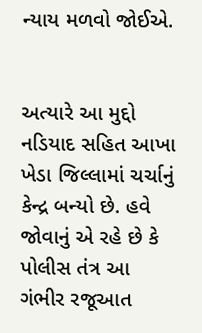ન્યાય મળવો જોઈએ.


અત્યારે આ મુદ્દો નડિયાદ સહિત આખા ખેડા જિલ્લામાં ચર્ચાનું કેન્દ્ર બન્યો છે. હવે જોવાનું એ રહે છે કે પોલીસ તંત્ર આ ગંભીર રજૂઆત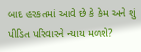બાદ હરકતમાં આવે છે કે કેમ અને શું પીડિત પરિવારને ન્યાય મળશે?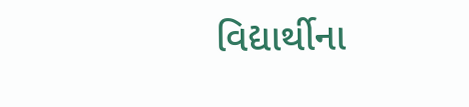વિદ્યાર્થીના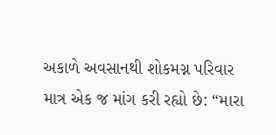અકાળે અવસાનથી શોકમગ્ન પરિવાર માત્ર એક જ માંગ કરી રહ્યો છે: “મારા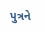પુત્રને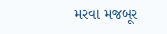મરવા મજબૂર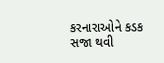કરનારાઓને કડક સજા થવી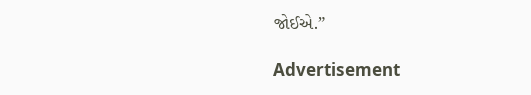જોઈએ.”

Advertisement